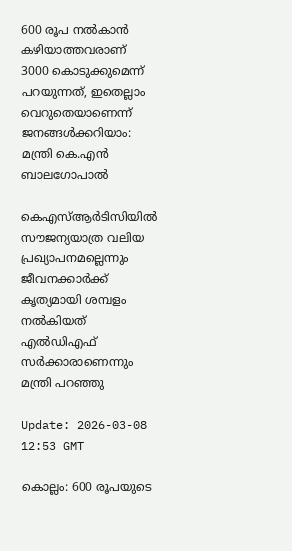600 രൂപ നല്‍കാന്‍ കഴിയാത്തവരാണ് 3000 കൊടുക്കുമെന്ന് പറയുന്നത്, ഇതെല്ലാം വെറുതെയാണെന്ന് ജനങ്ങള്‍ക്കറിയാം: മന്ത്രി കെ.എന്‍ ബാലഗോപാല്‍

കെഎസ്ആര്‍ടിസിയില്‍ സൗജന്യയാത്ര വലിയ പ്രഖ്യാപനമല്ലെന്നും ജീവനക്കാര്‍ക്ക് കൃത്യമായി ശമ്പളം നല്‍കിയത് എല്‍ഡിഎഫ് സര്‍ക്കാരാണെന്നും മന്ത്രി പറഞ്ഞു

Update: 2026-03-08 12:53 GMT

കൊല്ലം: 600 രൂപയുടെ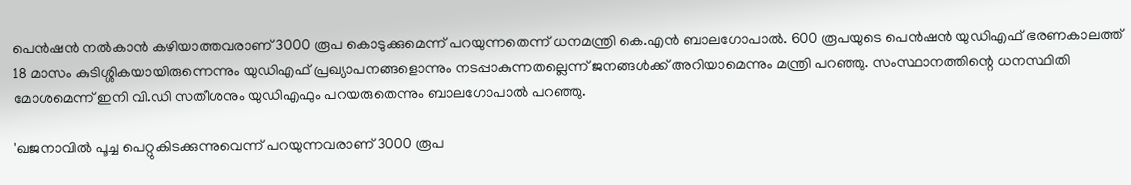പെന്‍ഷന്‍ നല്‍കാന്‍ കഴിയാത്തവരാണ് 3000 രൂപ കൊടുക്കുമെന്ന് പറയുന്നതെന്ന് ധനമന്ത്രി കെ.എന്‍ ബാലഗോപാല്‍. 600 രൂപയുടെ പെന്‍ഷന്‍ യുഡിഎഫ് ഭരണകാലത്ത് 18 മാസം കുടിശ്ശികയായിരുന്നെന്നും യുഡിഎഫ് പ്രഖ്യാപനങ്ങളൊന്നും നടപ്പാകുന്നതല്ലെന്ന് ജനങ്ങള്‍ക്ക് അറിയാമെന്നും മന്ത്രി പറഞ്ഞു. സംസ്ഥാനത്തിന്റെ ധനസ്ഥിതി മോശമെന്ന് ഇനി വി.ഡി സതീശനും യുഡിഎഫും പറയരുതെന്നും ബാലഗോപാല്‍ പറഞ്ഞു.

'ഖജനാവില്‍ പൂച്ച പെറ്റുകിടക്കുന്നുവെന്ന് പറയുന്നവരാണ് 3000 രൂപ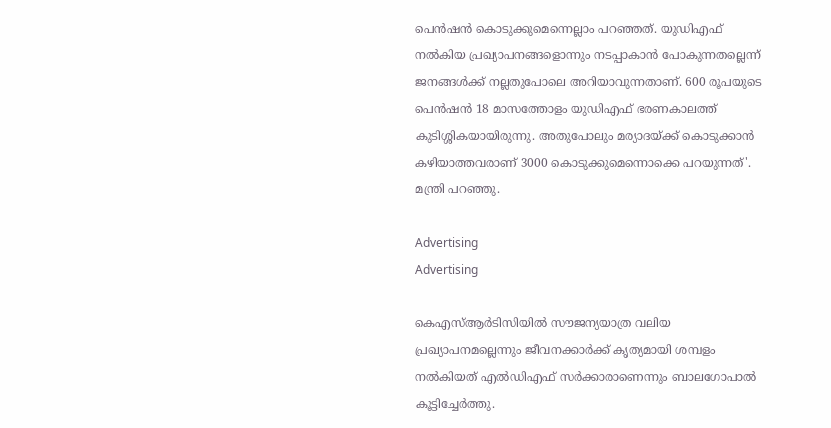പെന്‍ഷന്‍ കൊടുക്കുമെന്നെല്ലാം പറഞ്ഞത്. യുഡിഎഫ് നല്‍കിയ പ്രഖ്യാപനങ്ങളൊന്നും നടപ്പാകാന്‍ പോകുന്നതല്ലെന്ന് ജനങ്ങള്‍ക്ക് നല്ലതുപോലെ അറിയാവുന്നതാണ്. 600 രൂപയുടെ പെന്‍ഷന്‍ 18 മാസത്തോളം യുഡിഎഫ് ഭരണകാലത്ത് കുടിശ്ശികയായിരുന്നു. അതുപോലും മര്യാദയ്ക്ക് കൊടുക്കാന്‍ കഴിയാത്തവരാണ് 3000 കൊടുക്കുമെന്നൊക്കെ പറയുന്നത്'. മന്ത്രി പറഞ്ഞു.

Advertising
Advertising

കെഎസ്ആര്‍ടിസിയില്‍ സൗജന്യയാത്ര വലിയ പ്രഖ്യാപനമല്ലെന്നും ജീവനക്കാര്‍ക്ക് കൃത്യമായി ശമ്പളം നല്‍കിയത് എല്‍ഡിഎഫ് സര്‍ക്കാരാണെന്നും ബാലഗോപാല്‍ കൂട്ടിച്ചേര്‍ത്തു.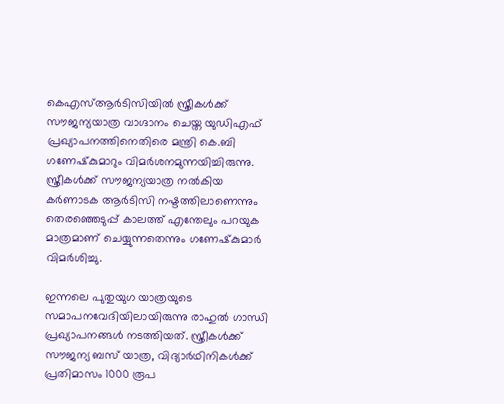കെഎസ്ആര്‍ടിസിയില്‍ സ്ത്രീകള്‍ക്ക് സൗജന്യയാത്ര വാഗ്ദാനം ചെയ്ത യുഡിഎഫ് പ്രഖ്യാപനത്തിനെതിരെ മന്ത്രി കെ.ബി ഗണേഷ്‌കുമാറും വിമര്‍ശനമുന്നയിച്ചിരുന്നു. സ്ത്രീകള്‍ക്ക് സൗജന്യയാത്ര നല്‍കിയ കര്‍ണാടക ആര്‍ടിസി നഷ്ടത്തിലാണെന്നും തെരഞ്ഞെടുപ്പ് കാലത്ത് എന്തേലും പറയുക മാത്രമാണ് ചെയ്യുന്നതെന്നും ഗണേഷ്‌കുമാര്‍ വിമര്‍ശിച്ചു.

ഇന്നലെ പുതുയുഗ യാത്രയുടെ സമാപനവേദിയിലായിരുന്നു രാഹുല്‍ ഗാന്ധി പ്രഖ്യാപനങ്ങള്‍ നടത്തിയത്. സ്ത്രീകള്‍ക്ക് സൗജന്യ ബസ് യാത്ര, വിദ്യാര്‍ഥിനികള്‍ക്ക് പ്രതിമാസം 1000 രൂപ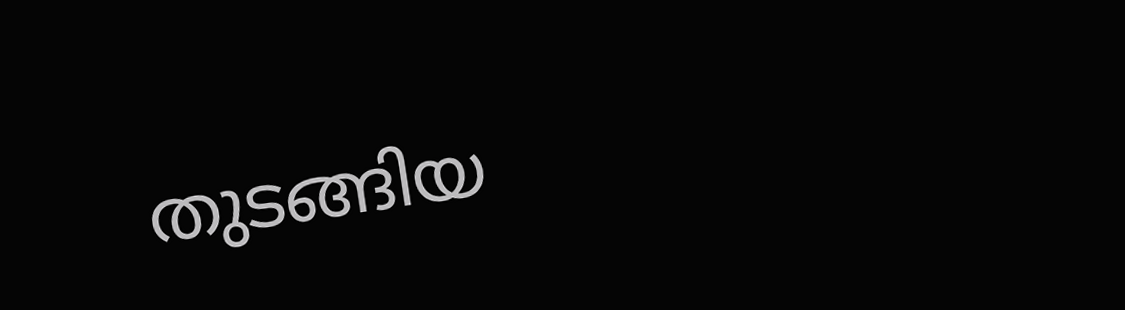തുടങ്ങിയ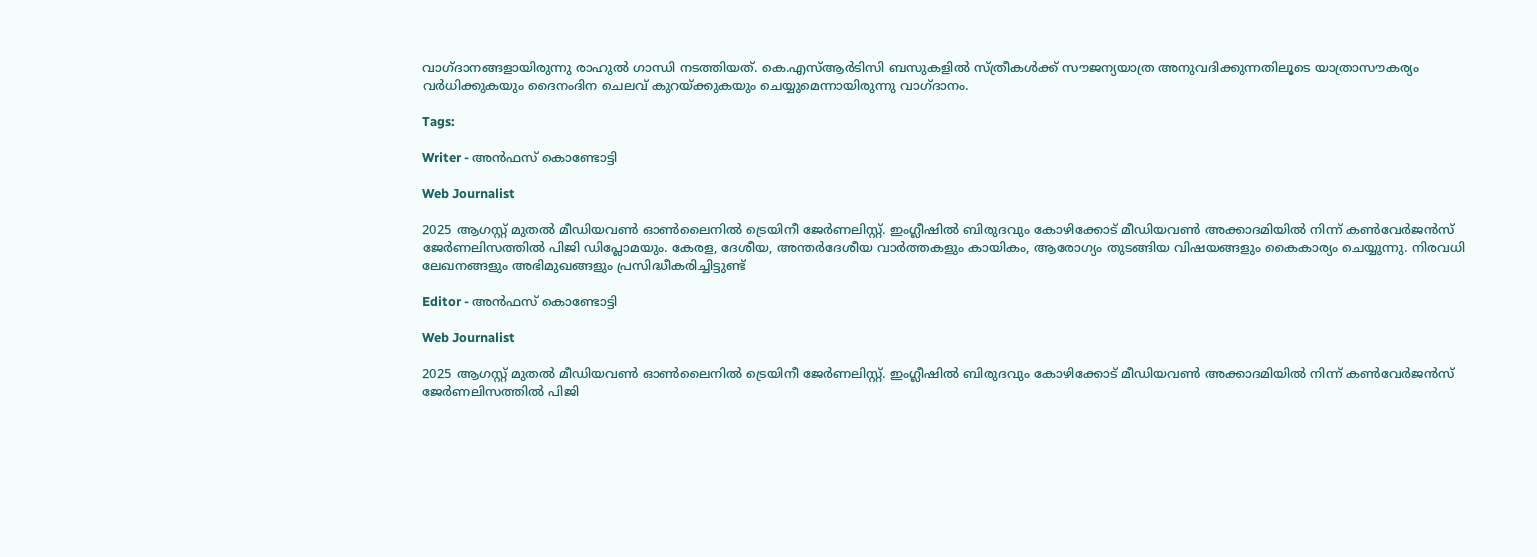വാഗ്ദാനങ്ങളായിരുന്നു രാഹുല്‍ ഗാന്ധി നടത്തിയത്. കെ.എസ്ആര്‍ടിസി ബസുകളില്‍ സ്ത്രീകള്‍ക്ക് സൗജന്യയാത്ര അനുവദിക്കുന്നതിലൂടെ യാത്രാസൗകര്യം വര്‍ധിക്കുകയും ദൈനംദിന ചെലവ് കുറയ്ക്കുകയും ചെയ്യുമെന്നായിരുന്നു വാഗ്ദാനം.

Tags:

Writer - അൻഫസ് കൊണ്ടോട്ടി

Web Journalist

2025 ആഗസ്റ്റ് മുതൽ മീഡിയവൺ ഓൺലൈനിൽ ട്രെയിനീ ജേർണലിസ്റ്റ്. ഇംഗ്ലീഷിൽ ബിരുദവും കോഴിക്കോട് മീഡിയവൺ അക്കാദമിയിൽ നിന്ന് കൺവേർജൻസ് ജേർണലിസത്തിൽ പിജി ഡിപ്ലോമയും. കേരള, ദേശീയ, അന്തർദേശീയ വാർത്തകളും കായികം, ആരോഗ്യം തുടങ്ങിയ വിഷയങ്ങളും കൈകാര്യം ചെയ്യുന്നു. നിരവധി ലേഖനങ്ങളും അഭിമുഖങ്ങളും പ്രസിദ്ധീകരിച്ചിട്ടുണ്ട്

Editor - അൻഫസ് കൊണ്ടോട്ടി

Web Journalist

2025 ആഗസ്റ്റ് മുതൽ മീഡിയവൺ ഓൺലൈനിൽ ട്രെയിനീ ജേർണലിസ്റ്റ്. ഇംഗ്ലീഷിൽ ബിരുദവും കോഴിക്കോട് മീഡിയവൺ അക്കാദമിയിൽ നിന്ന് കൺവേർജൻസ് ജേർണലിസത്തിൽ പിജി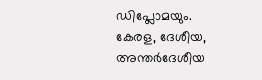ഡിപ്ലോമയും. കേരള, ദേശീയ, അന്തർദേശീയ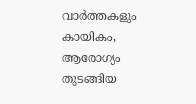വാർത്തകളും കായികം, ആരോഗ്യം തുടങ്ങിയ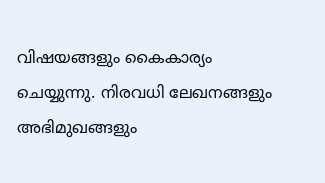വിഷയങ്ങളും കൈകാര്യം ചെയ്യുന്നു. നിരവധി ലേഖനങ്ങളും അഭിമുഖങ്ങളും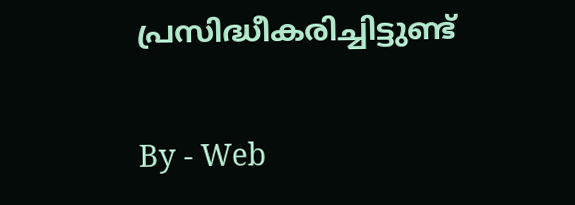പ്രസിദ്ധീകരിച്ചിട്ടുണ്ട്

By - Web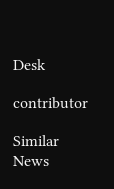Desk

contributor

Similar News